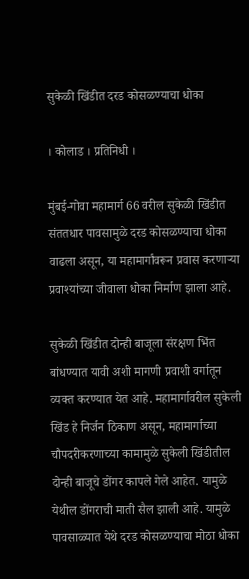सुकेळी खिंडीत दरड कोसळण्याचा धोका

। कोलाड । प्रतिनिधी ।

मुंबई-गोवा महामार्ग 66 वरील सुकेळी खिंडीत संततधार पावसामुळे दरड कोसळण्याचा धोका वाढला असून, या महामार्गांवरून प्रवास करणाऱ्या प्रवाश्यांच्या जीवाला धोका निर्माण झाला आहे.

सुकेळी खिंडीत दोन्ही बाजूला संरक्षण भिंत बांधण्यात यावी अशी मागणी प्रवाशी वर्गातून व्यक्त करण्यात येत आहे. महामार्गावरील सुकेली खिंड हे निर्जन ठिकाण असून, महामार्गाच्या चौपदरीकरणाच्या कामामुळे सुकेली खिंडीतील दोन्ही बाजूचे डोंगर कापले गेले आहेत. यामुळे येथील डोंगराची माती सैल झाली आहे. यामुळे पावसाळ्यात येथे दरड कोसळण्याचा मोठा धोका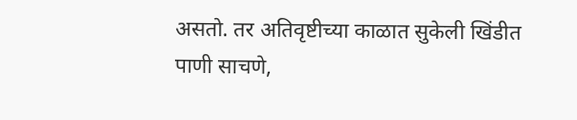असतो. तर अतिवृष्टीच्या काळात सुकेली खिंडीत पाणी साचणे,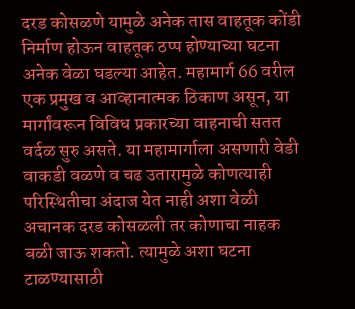दरड कोसळणे यामुळे अनेक तास वाहतूक कोंडी निर्माण होऊन वाहतूक ठप्प होण्याच्या घटना अनेक वेळा घडल्या आहेत. महामार्ग 66 वरील एक प्रमुख व आव्हानात्मक ठिकाण असून, या मार्गांवरून विविध प्रकारच्या वाहनाची सतत वर्दळ सुरु असते. या महामार्गाला असणारी वेडी वाकडी वळणे व चढ उतारामुळे कोणत्याही परिस्थितीचा अंदाज येत नाही अशा वेळी अचानक दरड कोसळली तर कोणाचा नाहक बळी जाऊ शकतो. त्यामुळे अशा घटना टाळण्यासाठी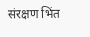संरक्षण भिंत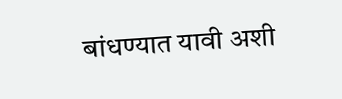बांधण्यात यावी अशी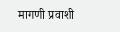मागणी प्रवाशी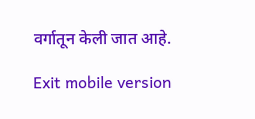वर्गातून केली जात आहे.

Exit mobile version